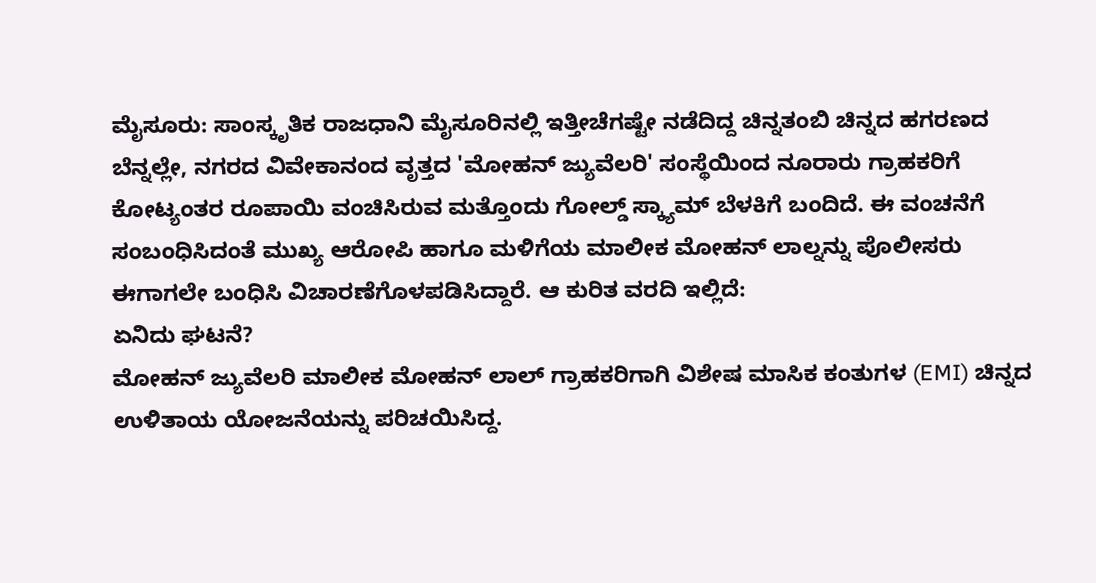ಮೈಸೂರು: ಸಾಂಸ್ಕೃತಿಕ ರಾಜಧಾನಿ ಮೈಸೂರಿನಲ್ಲಿ ಇತ್ತೀಚೆಗಷ್ಟೇ ನಡೆದಿದ್ದ ಚಿನ್ನತಂಬಿ ಚಿನ್ನದ ಹಗರಣದ ಬೆನ್ನಲ್ಲೇ, ನಗರದ ವಿವೇಕಾನಂದ ವೃತ್ತದ 'ಮೋಹನ್ ಜ್ಯುವೆಲರಿ' ಸಂಸ್ಥೆಯಿಂದ ನೂರಾರು ಗ್ರಾಹಕರಿಗೆ ಕೋಟ್ಯಂತರ ರೂಪಾಯಿ ವಂಚಿಸಿರುವ ಮತ್ತೊಂದು ಗೋಲ್ಡ್ ಸ್ಕ್ಯಾಮ್ ಬೆಳಕಿಗೆ ಬಂದಿದೆ. ಈ ವಂಚನೆಗೆ ಸಂಬಂಧಿಸಿದಂತೆ ಮುಖ್ಯ ಆರೋಪಿ ಹಾಗೂ ಮಳಿಗೆಯ ಮಾಲೀಕ ಮೋಹನ್ ಲಾಲ್ನನ್ನು ಪೊಲೀಸರು ಈಗಾಗಲೇ ಬಂಧಿಸಿ ವಿಚಾರಣೆಗೊಳಪಡಿಸಿದ್ದಾರೆ. ಆ ಕುರಿತ ವರದಿ ಇಲ್ಲಿದೆ:
ಏನಿದು ಘಟನೆ?
ಮೋಹನ್ ಜ್ಯುವೆಲರಿ ಮಾಲೀಕ ಮೋಹನ್ ಲಾಲ್ ಗ್ರಾಹಕರಿಗಾಗಿ ವಿಶೇಷ ಮಾಸಿಕ ಕಂತುಗಳ (EMI) ಚಿನ್ನದ ಉಳಿತಾಯ ಯೋಜನೆಯನ್ನು ಪರಿಚಯಿಸಿದ್ದ.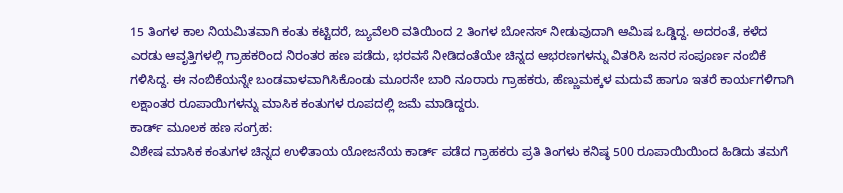15 ತಿಂಗಳ ಕಾಲ ನಿಯಮಿತವಾಗಿ ಕಂತು ಕಟ್ಟಿದರೆ, ಜ್ಯುವೆಲರಿ ವತಿಯಿಂದ 2 ತಿಂಗಳ ಬೋನಸ್ ನೀಡುವುದಾಗಿ ಆಮಿಷ ಒಡ್ಡಿದ್ದ. ಅದರಂತೆ, ಕಳೆದ ಎರಡು ಆವೃತ್ತಿಗಳಲ್ಲಿ ಗ್ರಾಹಕರಿಂದ ನಿರಂತರ ಹಣ ಪಡೆದು, ಭರವಸೆ ನೀಡಿದಂತೆಯೇ ಚಿನ್ನದ ಆಭರಣಗಳನ್ನು ವಿತರಿಸಿ ಜನರ ಸಂಪೂರ್ಣ ನಂಬಿಕೆ ಗಳಿಸಿದ್ದ. ಈ ನಂಬಿಕೆಯನ್ನೇ ಬಂಡವಾಳವಾಗಿಸಿಕೊಂಡು ಮೂರನೇ ಬಾರಿ ನೂರಾರು ಗ್ರಾಹಕರು, ಹೆಣ್ಣುಮಕ್ಕಳ ಮದುವೆ ಹಾಗೂ ಇತರೆ ಕಾರ್ಯಗಳಿಗಾಗಿ ಲಕ್ಷಾಂತರ ರೂಪಾಯಿಗಳನ್ನು ಮಾಸಿಕ ಕಂತುಗಳ ರೂಪದಲ್ಲಿ ಜಮೆ ಮಾಡಿದ್ದರು.
ಕಾರ್ಡ್ ಮೂಲಕ ಹಣ ಸಂಗ್ರಹ:
ವಿಶೇಷ ಮಾಸಿಕ ಕಂತುಗಳ ಚಿನ್ನದ ಉಳಿತಾಯ ಯೋಜನೆಯ ಕಾರ್ಡ್ ಪಡೆದ ಗ್ರಾಹಕರು ಪ್ರತಿ ತಿಂಗಳು ಕನಿಷ್ಠ 500 ರೂಪಾಯಿಯಿಂದ ಹಿಡಿದು ತಮಗೆ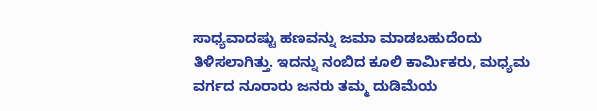ಸಾಧ್ಯವಾದಷ್ಟು ಹಣವನ್ನು ಜಮಾ ಮಾಡಬಹುದೆಂದು ತಿಳಿಸಲಾಗಿತ್ತು. ಇದನ್ನು ನಂಬಿದ ಕೂಲಿ ಕಾರ್ಮಿಕರು, ಮಧ್ಯಮ ವರ್ಗದ ನೂರಾರು ಜನರು ತಮ್ಮ ದುಡಿಮೆಯ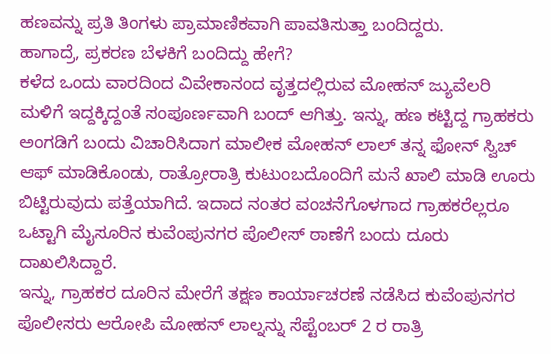ಹಣವನ್ನು ಪ್ರತಿ ತಿಂಗಳು ಪ್ರಾಮಾಣಿಕವಾಗಿ ಪಾವತಿಸುತ್ತಾ ಬಂದಿದ್ದರು.
ಹಾಗಾದ್ರೆ, ಪ್ರಕರಣ ಬೆಳಕಿಗೆ ಬಂದಿದ್ದು ಹೇಗೆ?
ಕಳೆದ ಒಂದು ವಾರದಿಂದ ವಿವೇಕಾನಂದ ವೃತ್ತದಲ್ಲಿರುವ ಮೋಹನ್ ಜ್ಯುವೆಲರಿ ಮಳಿಗೆ ಇದ್ದಕ್ಕಿದ್ದಂತೆ ಸಂಪೂರ್ಣವಾಗಿ ಬಂದ್ ಆಗಿತ್ತು. ಇನ್ನು, ಹಣ ಕಟ್ಟಿದ್ದ ಗ್ರಾಹಕರು ಅಂಗಡಿಗೆ ಬಂದು ವಿಚಾರಿಸಿದಾಗ ಮಾಲೀಕ ಮೋಹನ್ ಲಾಲ್ ತನ್ನ ಫೋನ್ ಸ್ವಿಚ್ ಆಫ್ ಮಾಡಿಕೊಂಡು, ರಾತ್ರೋರಾತ್ರಿ ಕುಟುಂಬದೊಂದಿಗೆ ಮನೆ ಖಾಲಿ ಮಾಡಿ ಊರು ಬಿಟ್ಟಿರುವುದು ಪತ್ತೆಯಾಗಿದೆ. ಇದಾದ ನಂತರ ವಂಚನೆಗೊಳಗಾದ ಗ್ರಾಹಕರೆಲ್ಲರೂ ಒಟ್ಟಾಗಿ ಮೈಸೂರಿನ ಕುವೆಂಪುನಗರ ಪೊಲೀಸ್ ಠಾಣೆಗೆ ಬಂದು ದೂರು ದಾಖಲಿಸಿದ್ದಾರೆ.
ಇನ್ನು, ಗ್ರಾಹಕರ ದೂರಿನ ಮೇರೆಗೆ ತಕ್ಷಣ ಕಾರ್ಯಾಚರಣೆ ನಡೆಸಿದ ಕುವೆಂಪುನಗರ ಪೊಲೀಸರು ಆರೋಪಿ ಮೋಹನ್ ಲಾಲ್ನನ್ನು ಸೆಪ್ಟೆಂಬರ್ 2 ರ ರಾತ್ರಿ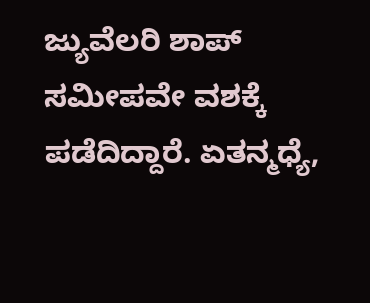ಜ್ಯುವೆಲರಿ ಶಾಪ್ ಸಮೀಪವೇ ವಶಕ್ಕೆ ಪಡೆದಿದ್ದಾರೆ. ಏತನ್ಮಧ್ಯೆ,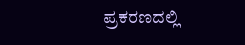ಪ್ರಕರಣದಲ್ಲಿ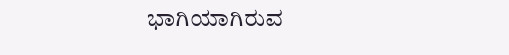ಭಾಗಿಯಾಗಿರುವ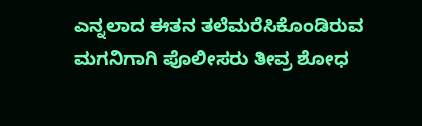ಎನ್ನಲಾದ ಈತನ ತಲೆಮರೆಸಿಕೊಂಡಿರುವ ಮಗನಿಗಾಗಿ ಪೊಲೀಸರು ತೀವ್ರ ಶೋಧ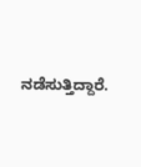ನಡೆಸುತ್ತಿದ್ದಾರೆ.